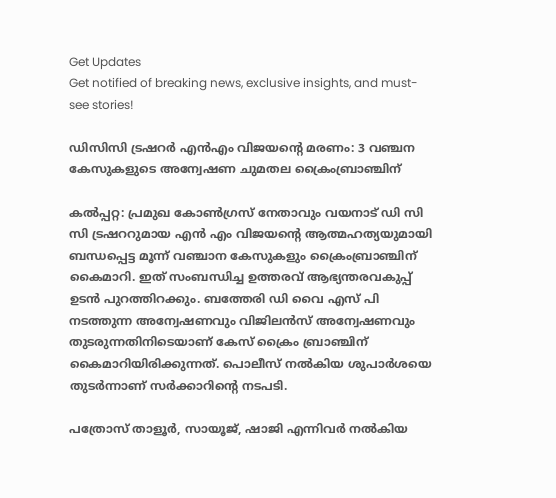Get Updates
Get notified of breaking news, exclusive insights, and must-see stories!

ഡിസിസി ട്രഷറർ എന്‍എം വിജയന്റെ മരണം: 3 വഞ്ചന കേസുകളുടെ അന്വേഷണ ചുമതല ക്രൈംബ്രാഞ്ചിന്

കല്‍പ്പറ്റ: പ്രമുഖ കോണ്‍ഗ്രസ് നേതാവും വയനാട് ഡി സി സി ട്രഷററുമായ എന്‍ എം വിജയന്റെ ആത്മഹത്യയുമായി ബന്ധപ്പെട്ട മൂന്ന് വഞ്ചാന കേസുകളും ക്രൈംബ്രാഞ്ചിന് കൈമാറി. ഇത് സംബന്ധിച്ച ഉത്തരവ് ആഭ്യന്തരവകുപ്പ് ഉടന്‍ പുറത്തിറക്കും. ബത്തേരി ഡി വൈ എസ് പി നടത്തുന്ന അന്വേഷണവും വിജിലൻസ് അന്വേഷണവും തുടരുന്നതിനിടെയാണ് കേസ് ക്രൈം ബ്രാഞ്ചിന് കൈമാറിയിരിക്കുന്നത്. പൊലീസ് നല്‍കിയ ശുപാർശയെ തുടർന്നാണ് സർക്കാറിന്റെ നടപടി.

പത്രോസ് താളൂർ, സായൂജ്, ഷാജി എന്നിവർ നൽകിയ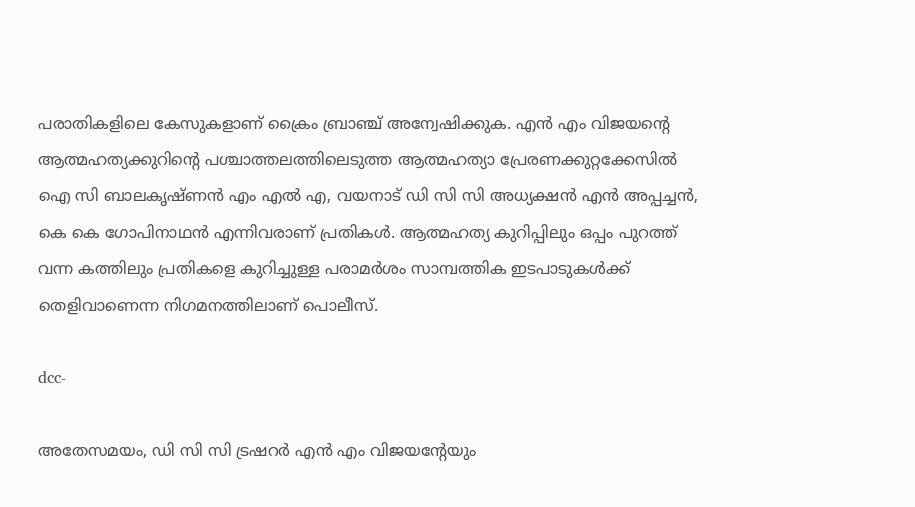പരാതികളിലെ കേസുകളാണ് ക്രൈം ബ്രാഞ്ച് അന്വേഷിക്കുക. എന്‍ എം വിജയന്റെ ആത്മഹത്യക്കുറിന്റെ പശ്ചാത്തലത്തിലെടുത്ത ആത്മഹത്യാ പ്രേരണക്കുറ്റക്കേസില്‍ ഐ സി ബാലകൃഷ്ണന്‍ എം എല്‍ എ, വയനാട് ഡി സി സി അധ്യക്ഷന്‍ എന്‍ അപ്പച്ചന്‍, കെ കെ ഗോപിനാഥന്‍ എന്നിവരാണ് പ്രതികള്‍. ആത്മഹത്യ കുറിപ്പിലും ഒപ്പം പുറത്ത് വന്ന കത്തിലും പ്രതികളെ കുറിച്ചുള്ള പരാമർശം സാമ്പത്തിക ഇടപാടുകള്‍ക്ക് തെളിവാണെന്ന നിഗമനത്തിലാണ് പൊലീസ്.

dcc-

അതേസമയം, ഡി സി സി ട്രഷറർ എൻ എം വിജയൻ്റേയും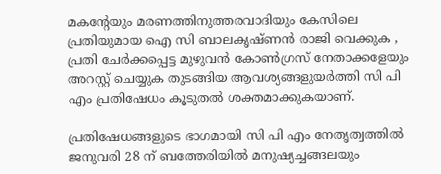മകൻ്റേയും മരണത്തിനുത്തരവാദിയും കേസിലെ പ്രതിയുമായ ഐ സി ബാലകൃഷ്ണൻ രാജി വെക്കുക , പ്രതി ചേർക്കപ്പെട്ട മുഴുവൻ കോൺഗ്രസ് നേതാക്കളേയും അറസ്റ്റ് ചെയ്യുക തുടങ്ങിയ ആവശ്യങ്ങളുയർത്തി സി പി എം പ്രതിഷേധം കൂടുതല്‍ ശക്തമാക്കുകയാണ്.

പ്രതിഷേധങ്ങളുടെ ഭാഗമായി സി പി എം നേതൃത്വത്തിൽ ജനുവരി 28 ന് ബത്തേരിയിൽ മനുഷ്യച്ചങ്ങലയും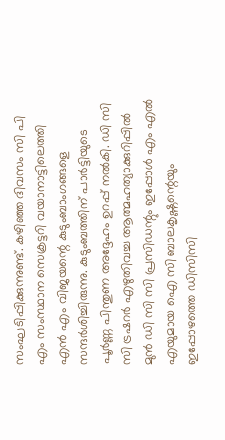സംഘടിപ്പിക്കുന്നുണ്ട്. കഴിഞ്ഞ ദിവസം സി പി എം സംസ്ഥാന സെക്രട്ടറി വയാനാട്ടിലെത്തി എൻ എം വിജയന്റെ കുടുംബാംഗങ്ങളെ സന്ദർശിച്ചിരുന്നു. കുടുംബത്തിന് പാർട്ടിയുടെ പൂർണ്ണ പിന്തുണ അദ്ദേഹം ഉറപ്പ് നൽകി. ഡി സി സി ട്രഷറർ എഴുതിവച്ച ആത്മഹത്യാക്കുറിപ്പിൽ മുൻ ഡി സി സി പ്രസിഡന്റും ഇപ്പോൾ എം എൽ എയുമായ ഐ സി ബാലകൃഷ്ണന്റെയും ഇപ്പോഴത്തെ ഡിസിസി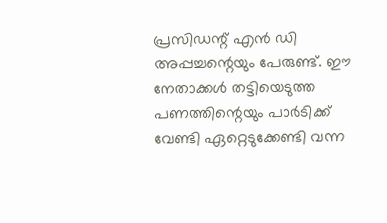പ്രസിഡന്റ്‌ എൻ ഡി അപ്പച്ചന്റെയും പേരുണ്ട്. ഈ നേതാക്കൾ തട്ടിയെടുത്ത പണത്തിന്റെയും പാർടിക്ക് വേണ്ടി ഏറ്റെടുക്കേണ്ടി വന്ന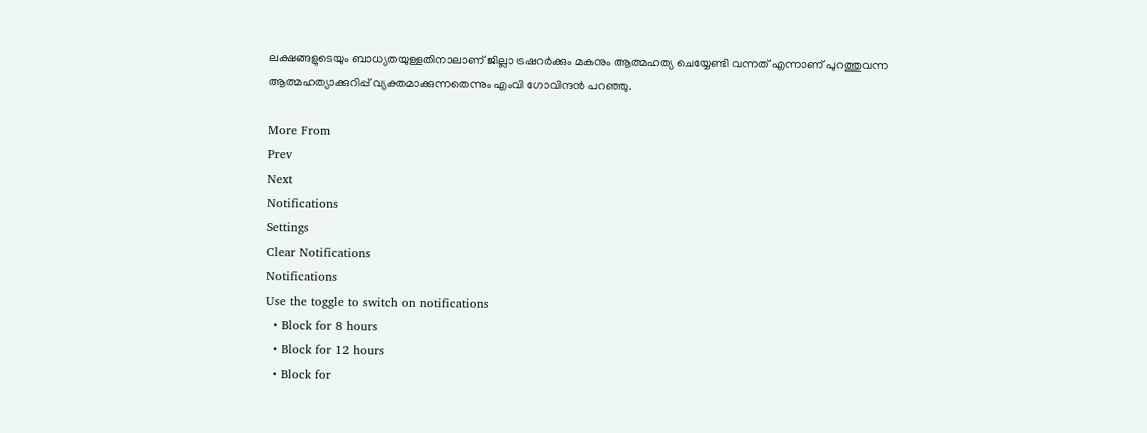ലക്ഷങ്ങളുടെയും ബാധ്യതയുള്ളതിനാലാണ് ജില്ലാ ട്രഷറർക്കും മകനും ആത്മഹത്യ ചെയ്യേണ്ടി വന്നത് എന്നാണ് പുറത്തുവന്ന ആത്മഹത്യാക്കുറിപ്പ് വ്യക്തമാക്കുന്നതെന്നും എംവി ഗോവിന്ദന്‍ പറഞ്ഞു.

More From
Prev
Next
Notifications
Settings
Clear Notifications
Notifications
Use the toggle to switch on notifications
  • Block for 8 hours
  • Block for 12 hours
  • Block for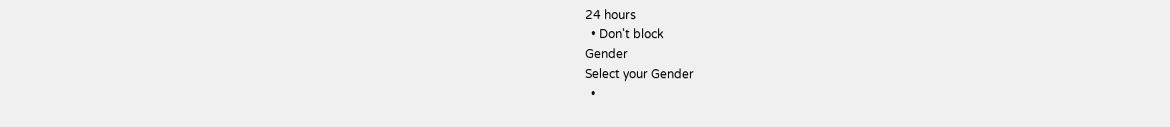24 hours
  • Don't block
Gender
Select your Gender
  •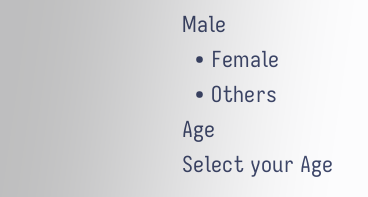Male
  • Female
  • Others
Age
Select your Age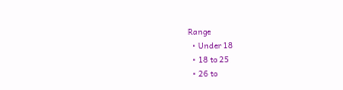Range
  • Under 18
  • 18 to 25
  • 26 to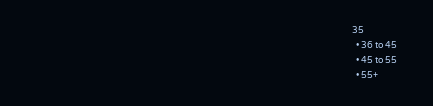35
  • 36 to 45
  • 45 to 55
  • 55+